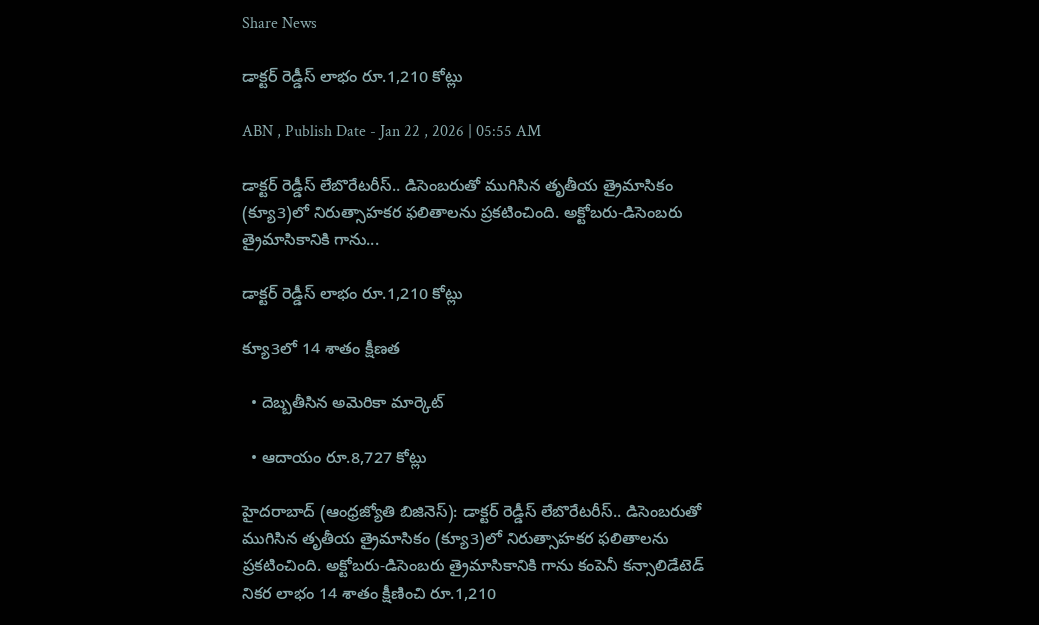Share News

డాక్టర్‌ రెడ్డీస్‌ లాభం రూ.1,210 కోట్లు

ABN , Publish Date - Jan 22 , 2026 | 05:55 AM

డాక్టర్‌ రెడ్డీస్‌ లేబొరేటరీస్‌.. డిసెంబరుతో ముగిసిన తృతీయ త్రైమాసికం (క్యూ3)లో నిరుత్సాహకర ఫలితాలను ప్రకటించింది. అక్టోబరు-డిసెంబరు త్రైమాసికానికి గాను...

డాక్టర్‌ రెడ్డీస్‌ లాభం రూ.1,210 కోట్లు

క్యూ3లో 14 శాతం క్షీణత

  • దెబ్బతీసిన అమెరికా మార్కెట్‌

  • ఆదాయం రూ.8,727 కోట్లు

హైదరాబాద్‌ (ఆంధ్రజ్యోతి బిజినెస్‌): డాక్టర్‌ రెడ్డీస్‌ లేబొరేటరీస్‌.. డిసెంబరుతో ముగిసిన తృతీయ త్రైమాసికం (క్యూ3)లో నిరుత్సాహకర ఫలితాలను ప్రకటించింది. అక్టోబరు-డిసెంబరు త్రైమాసికానికి గాను కంపెనీ కన్సాలిడేటెడ్‌ నికర లాభం 14 శాతం క్షీణించి రూ.1,210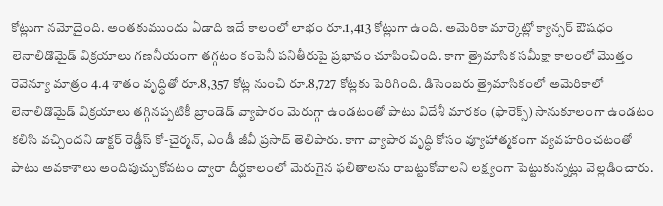కోట్లుగా నమోదైంది. అంతకుముందు ఏడాది ఇదే కాలంలో లాభం రూ.1,413 కోట్లుగా ఉంది. అమెరికా మార్కెట్లో క్యాన్సర్‌ ఔషధం లెనాలిడొమైడ్‌ విక్రయాలు గణనీయంగా తగ్గటం కంపెనీ పనితీరుపై ప్రభావం చూపించింది. కాగా త్రైమాసిక సమీక్షా కాలంలో మొత్తం రెవెన్యూ మాత్రం 4.4 శాతం వృద్ధితో రూ.8,357 కోట్ల నుంచి రూ.8,727 కోట్లకు పెరిగింది. డిసెంబరు త్రైమాసికంలో అమెరికాలో లెనాలిడొమైడ్‌ విక్రయాలు తగ్గినప్పటికీ బ్రాండెడ్‌ వ్యాపారం మెరుగ్గా ఉండటంతో పాటు విదేశీ మారకం (ఫారెక్స్‌) సానుకూలంగా ఉండటం కలిసి వచ్చిందని డాక్టర్‌ రెడ్డీస్‌ కో-చైర్మన్‌, ఎండీ జీవీ ప్రసాద్‌ తెలిపారు. కాగా వ్యాపార వృద్ధి కోసం వ్యూహాత్మకంగా వ్యవహరించటంతో పాటు అవకాశాలు అందిపుచ్చుకోవటం ద్వారా దీర్ఘకాలంలో మెరుగైన ఫలితాలను రాబట్టుకోవాలని లక్ష్యంగా పెట్టుకున్నట్లు వెల్లడించారు.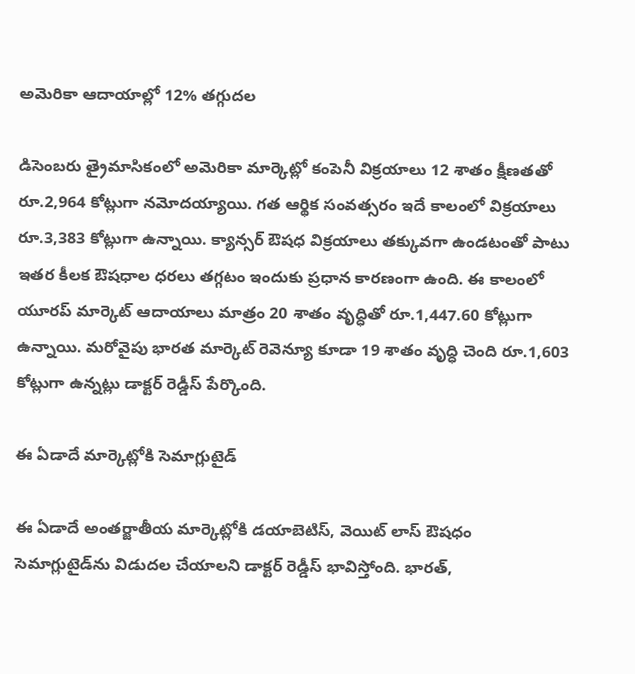అమెరికా ఆదాయాల్లో 12% తగ్గుదల

డిసెంబరు త్రైమాసికంలో అమెరికా మార్కెట్లో కంపెనీ విక్రయాలు 12 శాతం క్షీణతతో రూ.2,964 కోట్లుగా నమోదయ్యాయి. గత ఆర్థిక సంవత్సరం ఇదే కాలంలో విక్రయాలు రూ.3,383 కోట్లుగా ఉన్నాయి. క్యాన్సర్‌ ఔషధ విక్రయాలు తక్కువగా ఉండటంతో పాటు ఇతర కీలక ఔషధాల ధరలు తగ్గటం ఇందుకు ప్రధాన కారణంగా ఉంది. ఈ కాలంలో యూరప్‌ మార్కెట్‌ ఆదాయాలు మాత్రం 20 శాతం వృద్ధితో రూ.1,447.60 కోట్లుగా ఉన్నాయి. మరోవైపు భారత మార్కెట్‌ రెవెన్యూ కూడా 19 శాతం వృద్ధి చెంది రూ.1,603 కోట్లుగా ఉన్నట్లు డాక్టర్‌ రెడ్డీస్‌ పేర్కొంది.

ఈ ఏడాదే మార్కెట్లోకి సెమాగ్లుటైడ్‌

ఈ ఏడాదే అంతర్జాతీయ మార్కెట్లోకి డయాబెటిస్‌, వెయిట్‌ లాస్‌ ఔషధం సెమాగ్లుటైడ్‌ను విడుదల చేయాలని డాక్టర్‌ రెడ్డీస్‌ భావిస్తోంది. భారత్‌,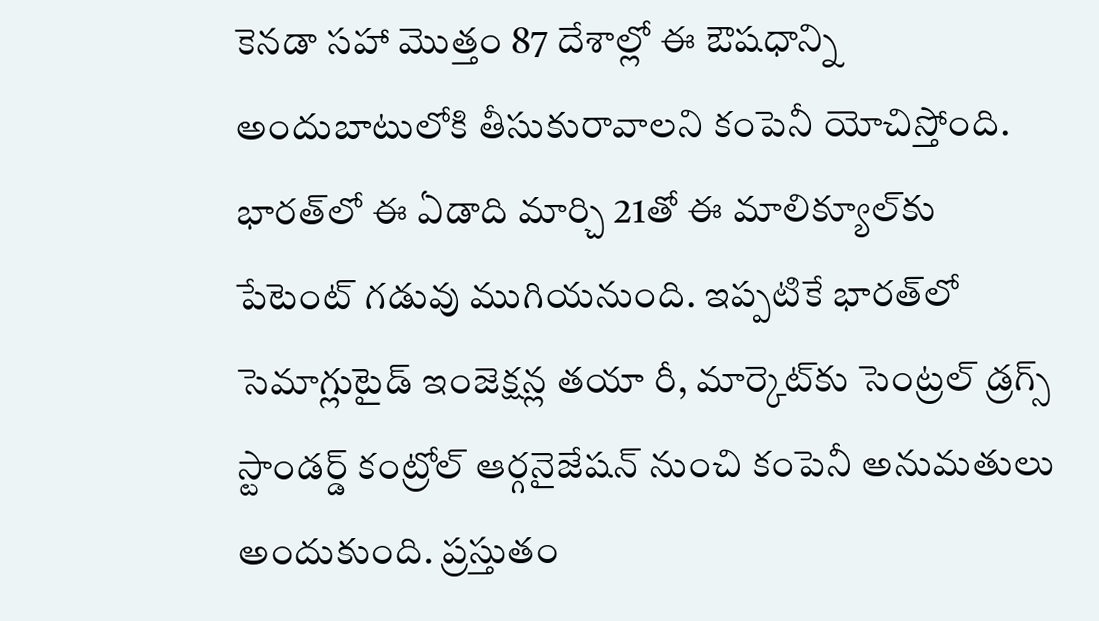కెనడా సహా మొత్తం 87 దేశాల్లో ఈ ఔషధాన్ని అందుబాటులోకి తీసుకురావాలని కంపెనీ యోచిస్తోంది. భారత్‌లో ఈ ఏడాది మార్చి 21తో ఈ మాలిక్యూల్‌కు పేటెంట్‌ గడువు ముగియనుంది. ఇప్పటికే భారత్‌లో సెమాగ్లుటైడ్‌ ఇంజెక్షన్ల తయా రీ, మార్కెట్‌కు సెంట్రల్‌ డ్రగ్స్‌ స్టాండర్డ్‌ కంట్రోల్‌ ఆర్గనైజేషన్‌ నుంచి కంపెనీ అనుమతులు అందుకుంది. ప్రస్తుతం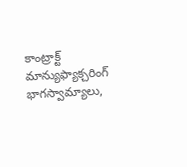కాంట్రాక్ట్‌ మాన్యుఫ్యాక్చరింగ్‌ భాగస్వామ్యాలు,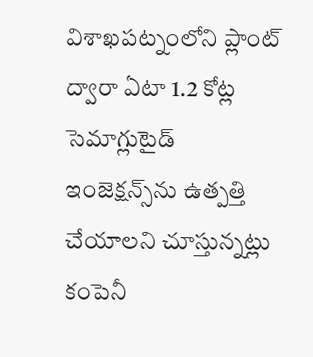విశాఖపట్నంలోని ప్లాంట్‌ ద్వారా ఏటా 1.2 కోట్ల సెమాగ్లుటైడ్‌ ఇంజెక్షన్స్‌ను ఉత్పత్తి చేయాలని చూస్తున్నట్లు కంపెనీ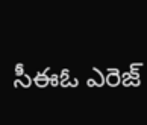సీఈఓ ఎరెజ్‌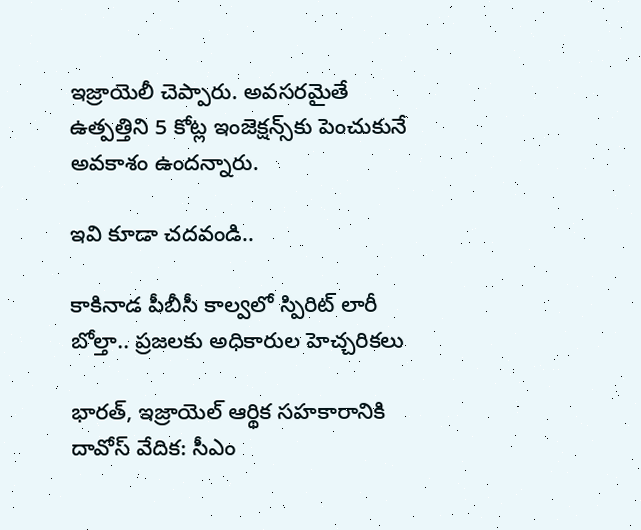ఇజ్రాయెలీ చెప్పారు. అవసరమైతే ఉత్పత్తిని 5 కోట్ల ఇంజెక్షన్స్‌కు పెంచుకునే అవకాశం ఉందన్నారు.

ఇవి కూడా చదవండి..

కాకినాడ పీబీసీ కాల్వలో స్పిరిట్ లారీ బోల్తా.. ప్రజలకు అధికారుల హెచ్చరికలు

భారత్, ఇజ్రాయెల్ ఆర్థిక సహకారానికి దావోస్ వేదిక: సీఎం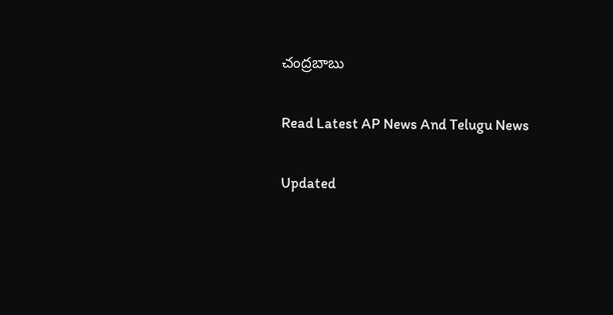చంద్రబాబు

Read Latest AP News And Telugu News

Updated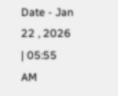Date - Jan 22 , 2026 | 05:55 AM